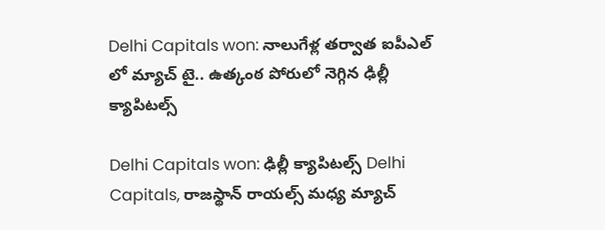Delhi Capitals won: నాలుగేళ్ల తర్వాత ఐపీఎల్ లో మ్యాచ్ టై.. ఉత్కంఠ పోరులో నెగ్గిన ఢిల్లీ క్యాపిటల్స్

Delhi Capitals won: ఢిల్లీ క్యాపిటల్స్ Delhi Capitals, రాజస్థాన్ రాయల్స్ మధ్య మ్యాచ్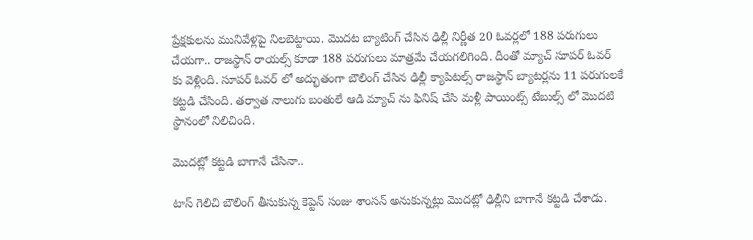ప్రేక్షకులను మునివేళ్లపై నిలబెట్టాయి. మొదట బ్యాటింగ్ చేసిన ఢిల్లీ నిర్ణీత 20 ఓవర్లలో 188 పరుగులు చేయగా.. రాజస్థాన్ రాయల్స్ కూడా 188 పరుగులు మాత్రమే చేయగలిగింది. దీంతో మ్యాచ్ సూపర్ ఓవర్ కు వెళ్లింది. సూపర్ ఓవర్ లో అద్భుతంగా బౌలింగ్ చేసిన ఢిల్లీ క్యాపిటల్స్ రాజస్థాన్ బ్యాటర్లను 11 పరుగులకే కట్టడి చేసింది. తర్వాత నాలుగు బంతులే ఆడి మ్యాచ్ ను ఫినిష్ చేసి మళ్లీ పాయింట్స్ టేబుల్స్ లో మొదటి స్థానంలో నిలిచింది.

మొదట్లో కట్టడి బాగానే చేసినా..

టాస్ గెలిచి బౌలింగ్ తీసుకున్న కెప్టెన్ సంజు శాంసన్ అనుకున్నట్లు మొదట్లో ఢిల్లీని బాగానే కట్టడి చేశాడు.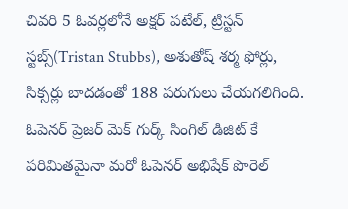చివరి 5 ఓవర్లలోనే అక్షర్ పటేల్, ట్రిస్టన్ స్టబ్స్(Tristan Stubbs), అశుతోష్ శర్మ ఫోర్లు, సిక్సర్లు బాదడంతో 188 పరుగులు చేయగలిగింది. ఓపెనర్ ప్రెజర్ మెక్ గుర్క్ సింగిల్ డిజిట్ కే పరిమితమైనా మరో ఓపెనర్ అభిషేక్ పొరెల్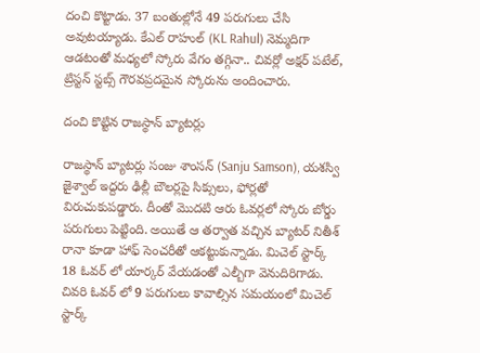దంచి కొట్టాడు. 37 బంతుల్లోనే 49 పరుగులు చేసి అవుటయ్యాడు. కేఎల్ రాహుల్ (KL Rahul) నెమ్మదిగా ఆడటంతో మధ్యలో స్కోరు వేగం తగ్గినా.. చివర్లో అక్షర్ పటేల్, ట్రిస్టన్ స్టబ్స్ గౌరవప్రదమైన స్కోరును అందించారు.

దంచి కొట్టిన రాజస్థాన్ బ్యాటర్లు

రాజస్థాన్ బ్యాటర్లు సంజు శాంసన్ (Sanju Samson), యశస్వి జైశ్వాల్ ఇద్దరు ఢిల్లీ బౌలర్లపై సిక్సులు, ఫోర్లతో విరుచుకుపడ్డారు. దీంతో మొదటి ఆరు ఓవర్లలో స్కోరు బోర్డు పరుగులు పెట్టింది. అయితే ఆ తర్వాత వచ్చిన బ్యాటర్ నితీశ్ రానా కూడా హాఫ్ సెంచరీతో ఆకట్టుకున్నాడు. మిచెల్ స్టార్క్ 18 ఓవర్ లో యార్కర్ వేయడంతో ఎల్బీగా వెనుదిరిగాడు. చివరి ఓవర్ లో 9 పరుగులు కావాల్సిన సమయంలో మిచెల్ స్టార్క్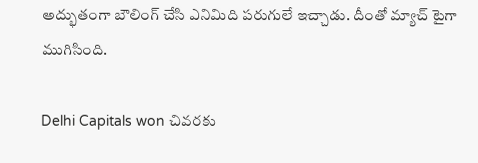అద్భుతంగా బౌలింగ్ చేసి ఎనిమిది పరుగులే ఇచ్చాడు. దీంతో మ్యాచ్ టైగా ముగిసింది.

Delhi Capitals won చివరకు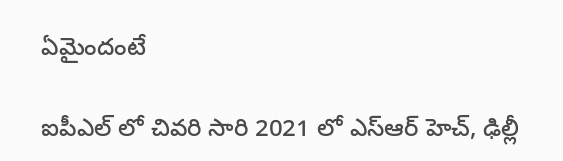ఏమైందంటే

ఐపీఎల్ లో చివరి సారి 2021 లో ఎస్ఆర్ హెచ్, ఢిల్లీ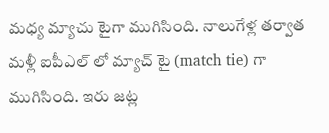మధ్య మ్యాచు టైగా ముగిసింది. నాలుగేళ్ల తర్వాత మళ్లీ ఐపీఎల్ లో మ్యాచ్ టై (match tie) గా ముగిసింది. ఇరు జట్ల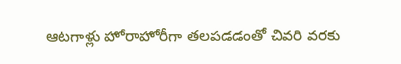ఆటగాళ్లు హోరాహోరీగా తలపడడంతో చివరి వరకు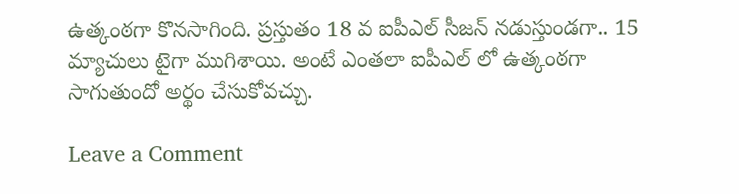ఉత్కంఠగా కొనసాగింది. ప్రస్తుతం 18 వ ఐపీఎల్ సీజన్ నడుస్తుండగా.. 15 మ్యాచులు టైగా ముగిశాయి. అంటే ఎంతలా ఐపీఎల్ లో ఉత్కంఠగా సాగుతుందో అర్థం చేసుకోవచ్చు.

Leave a Comment